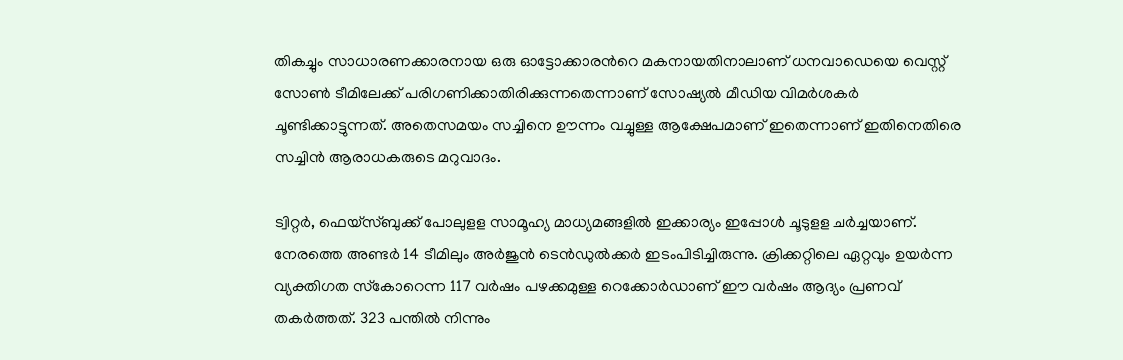തികച്ചും സാധാരണക്കാരനായ ഒരു ഓട്ടോക്കാരന്‍റെ മകനായതിനാലാണ് ധനവാഡെയെ വെസ്റ്റ് സോണ്‍ ടീമിലേക്ക് പരിഗണിക്കാതിരിക്കുന്നതെന്നാണ് സോഷ്യല്‍ മീഡിയ വിമര്‍ശകര്‍ ചൂണ്ടിക്കാട്ടുന്നത്. അതെസമയം സച്ചിനെ ഊന്നം വച്ചുള്ള ആക്ഷേപമാണ് ഇതെന്നാണ് ഇതിനെതിരെ സച്ചിന്‍ ആരാധകരുടെ മറുവാദം.

ട്വിറ്റര്‍, ഫെയ്‌സ്ബുക്ക് പോലുളള സാമൂഹ്യ മാധ്യമങ്ങളില്‍ ഇക്കാര്യം ഇപ്പോള്‍ ചൂടുളള ചര്‍ച്ചയാണ്. നേരത്തെ അണ്ടര്‍ 14 ടീമിലും അര്‍ജുന്‍ ടെന്‍ഡുല്‍ക്കര്‍ ഇടംപിടിച്ചിരുന്നു. ക്രിക്കറ്റിലെ ഏറ്റവും ഉയര്‍ന്ന വ്യക്തിഗത സ്‌കോറെന്ന 117 വര്‍ഷം പഴക്കമുള്ള റെക്കോര്‍ഡാണ് ഈ വര്‍ഷം ആദ്യം പ്രണവ് തകര്‍ത്തത്. 323 പന്തില്‍ നിന്നും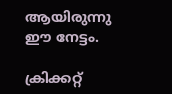ആയിരുന്നു ഈ നേട്ടം.

ക്രിക്കറ്റ്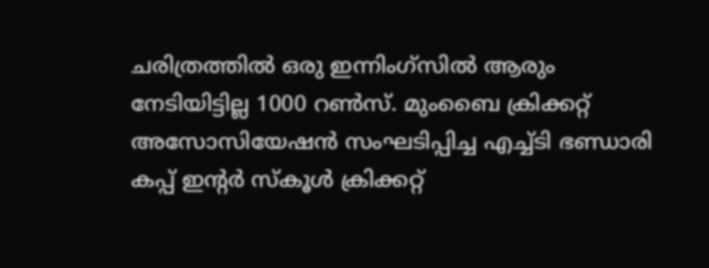ചരിത്രത്തില്‍ ഒരു ഇന്നിംഗ്‌സില്‍ ആരും നേടിയിട്ടില്ല 1000 റണ്‍സ്. മുംബൈ ക്രിക്കറ്റ് അസോസിയേഷന്‍ സംഘടിപ്പിച്ച എച്ച്ടി ഭണ്ഡാരി കപ്പ് ഇന്റര്‍ സ്‌കൂള്‍ ക്രിക്കറ്റ്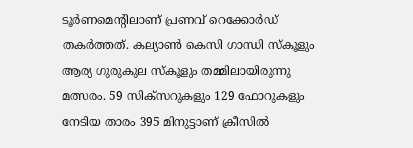ടൂര്‍ണമെന്‍റിലാണ് പ്രണവ് റെക്കോര്‍ഡ് തകര്‍ത്തത്. കല്യാണ്‍ കെസി ഗാന്ധി സ്‌കൂളും ആര്യ ഗുരുകുല സ്‌കൂളും തമ്മിലായിരുന്നു മത്സരം. 59 സിക്‌സറുകളും 129 ഫോറുകളും നേടിയ താരം 395 മിനുട്ടാണ് ക്രീസില്‍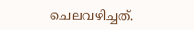ചെലവഴിച്ചത്.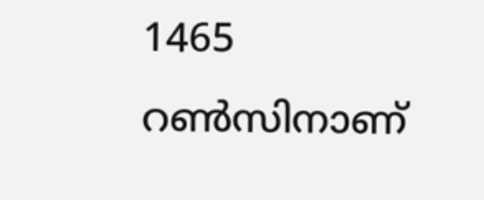1465 റണ്‍സിനാണ്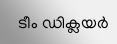ടീം ഡിക്ലയര്‍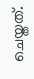ചെയ്തത്.